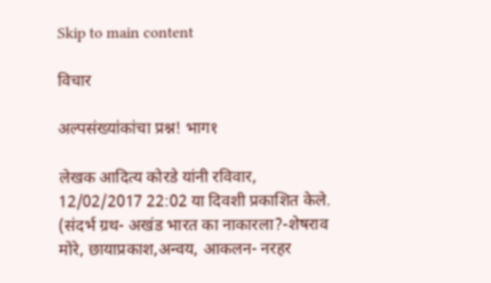Skip to main content

विचार

अल्पसंख्यांकांचा प्रश्न! भाग१

लेखक आदित्य कोरडे यांनी रविवार, 12/02/2017 22:02 या दिवशी प्रकाशित केले.
(संदर्भ ग्रथ- अखंड भारत का नाकारला?-शेषराव मोरे, छायाप्रकाश,अन्वय, आकलन- नरहर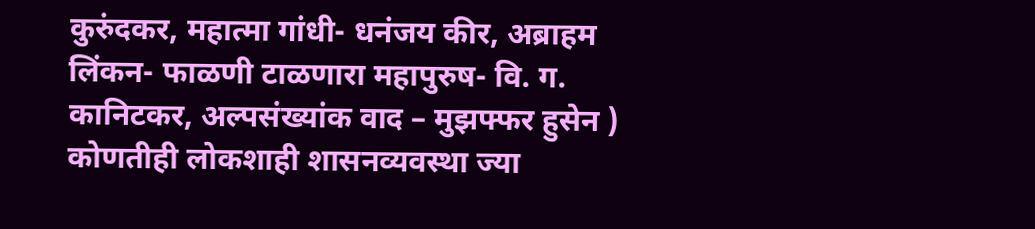कुरुंदकर, महात्मा गांधी- धनंजय कीर, अब्राहम लिंकन- फाळणी टाळणारा महापुरुष- वि. ग. कानिटकर, अल्पसंख्यांक वाद – मुझफ्फर हुसेन ) कोणतीही लोकशाही शासनव्यवस्था ज्या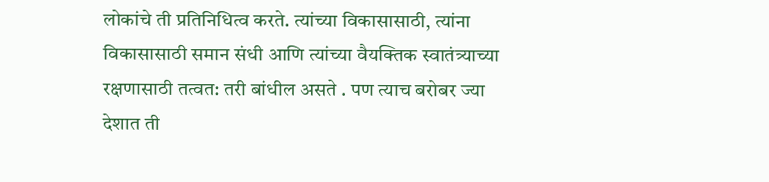लोकांचे ती प्रतिनिधित्व करते. त्यांच्या विकासासाठी, त्यांना विकासासाठी समान संधी आणि त्यांच्या वैयक्तिक स्वातंत्र्याच्या रक्षणासाठी तत्वत: तरी बांधील असते . पण त्याच बरोबर ज्या देशात ती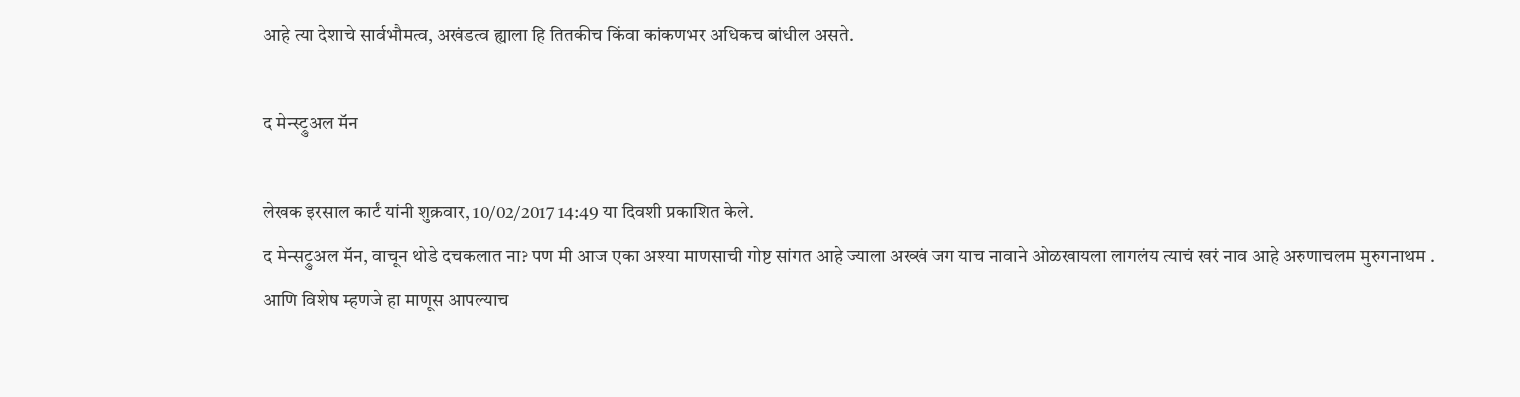आहे त्या देशाचे सार्वभौमत्व, अखंडत्व ह्याला हि तितकीच किंवा कांकणभर अधिकच बांधील असते.

द मेन्स्ट्रुअल मॅन

लेखक इरसाल कार्टं यांनी शुक्रवार, 10/02/2017 14:49 या दिवशी प्रकाशित केले.
द मेन्सट्रुअल मॅन, वाचून थोडे दचकलात ना? पण मी आज एका अश्या माणसाची गोष्ट सांगत आहे ज्याला अख्खं जग याच नावाने ओळखायला लागलंय त्याचं खरं नाव आहे अरुणाचलम मुरुगनाथम . आणि विशेष म्हणजे हा माणूस आपल्याच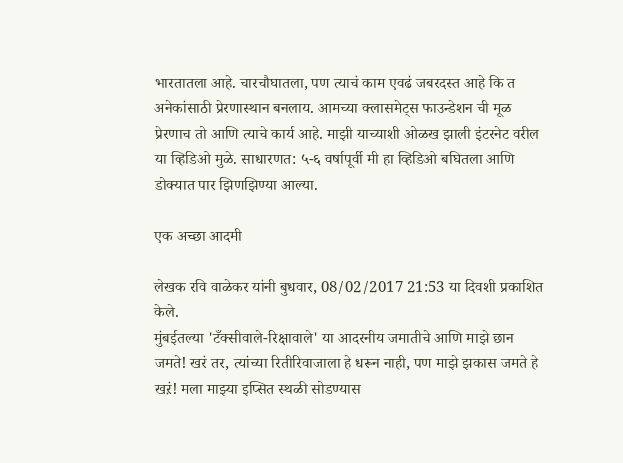भारतातला आहे. चारचौघातला, पण त्याचं काम एवढं जबरदस्त आहे कि त अनेकांसाठी प्रेरणास्थान बनलाय. आमच्या क्लासमेट्स फाउन्डेशन ची मूळ प्रेरणाच तो आणि त्याचे कार्य आहे. माझी याच्याशी ओळख झाली इंटरनेट वरील या व्हिडिओ मुळे. साधारणत: ५-६ वर्षापूर्वी मी हा व्हिडिओ बघितला आणि डोक्यात पार झिणझिण्या आल्या.

एक अच्छा आदमी

लेखक रवि वाळेकर यांनी बुधवार, 08/02/2017 21:53 या दिवशी प्रकाशित केले.
मुंबईतल्या 'टँक्सीवाले-रिक्षावाले' या आदरनीय जमातीचे आणि माझे छान जमते! खरं तर, त्यांच्या रितीरिवाजाला हे धरून नाही, पण माझे झकास जमते हे खऱं! मला माझ्या इप्सित स्थळी सोडण्यास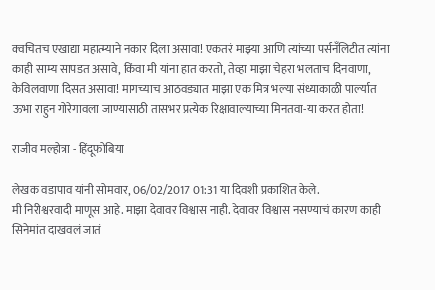क्वचितच एखाद्या महात्म्याने नकार दिला असावा! एकतरं माझ्या आणि त्यांच्या पर्सनँलिटीत त्यांना काही साम्य सापडत असावे, किंवा मी यांना हात करतो, तेव्हा माझा चेहरा भलताच दिनवाणा, केविलवाणा दिसत असावा! मागच्याच आठवड्यात माझा एक मित्र भल्या संध्याकाळी पार्ल्यात ऊभा राहुन गोरेगावला जाण्यासाठी तासभर प्रत्येक रिक्षावाल्याच्या मिनतवा-या करत होता!

राजीव मल्होत्रा - हिंदूफोबिया

लेखक वडापाव यांनी सोमवार, 06/02/2017 01:31 या दिवशी प्रकाशित केले.
मी निरीश्वरवादी माणूस आहे. माझा देवावर विश्वास नाही. देवावर विश्वास नसण्याचं कारण काही सिनेमांत दाखवलं जातं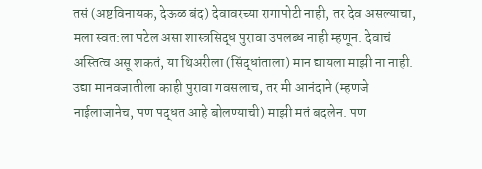तसं (अष्टविनायक, देऊळ बंद) देवावरच्या रागापोटी नाही, तर देव असल्याचा, मला स्वत:ला पटेल असा शास्त्रसिद्ध पुरावा उपलब्ध नाही म्हणून. देवाचं अस्तित्व असू शकतं, या थिअरीला (सिंद्धांताला) मान द्यायला माझी ना नाही. उद्या मानवजातीला काही पुरावा गवसलाच, तर मी आनंदाने (म्हणजे नाईलाजानेच, पण पद्धत आहे बोलण्याची) माझी मतं बदलेन. पण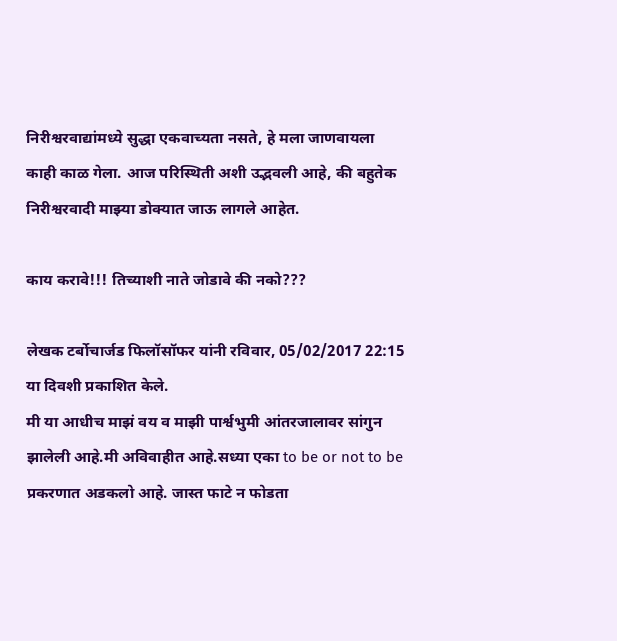निरीश्वरवाद्यांमध्ये सुद्धा एकवाच्यता नसते, हे मला जाणवायला काही काळ गेला. आज परिस्थिती अशी उद्भवली आहे, की बहुतेक निरीश्वरवादी माझ्या डोक्यात जाऊ लागले आहेत.

काय करावे!!! तिच्याशी नाते जोडावे की नको???

लेखक टर्बोचार्जड फिलॉसॉफर यांनी रविवार, 05/02/2017 22:15 या दिवशी प्रकाशित केले.
मी या आधीच माझं वय व माझी पार्श्वभुमी आंतरजालावर सांगुन झालेली आहे.मी अविवाहीत आहे.सध्या एका to be or not to be प्रकरणात अडकलो आहे. जास्त फाटे न फोडता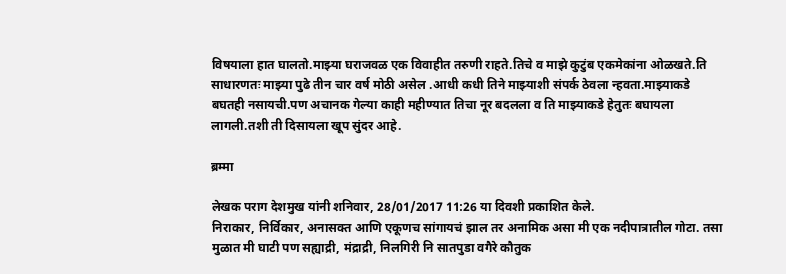विषयाला हात घालतो.माझ्या घराजवळ एक विवाहीत तरुणी राहते.तिचे व माझे कुटुंब एकमेकांना ओळखते.ति साधारणतः माझ्या पुढे तीन चार वर्ष मोठी असेल .आधी कधी तिने माझ्याशी संपर्क ठेवला न्हवता.माझ्याकडे बघतही नसायची.पण अचानक गेल्या काही महीण्यात तिचा नूर बदलला व ति माझ्याकडे हेतुतः बघायला लागली.तशी ती दिसायला खूप सुंदर आहे.

ब्रम्मा

लेखक पराग देशमुख यांनी शनिवार, 28/01/2017 11:26 या दिवशी प्रकाशित केले.
निराकार, निर्विकार, अनासक्त आणि एकूणच सांगायचं झाल तर अनामिक असा मी एक नदीपात्रातील गोटा. तसा मुळात मी घाटी पण सह्याद्री, मंद्राद्री, निलगिरी नि सातपुडा वगैरे कौतुक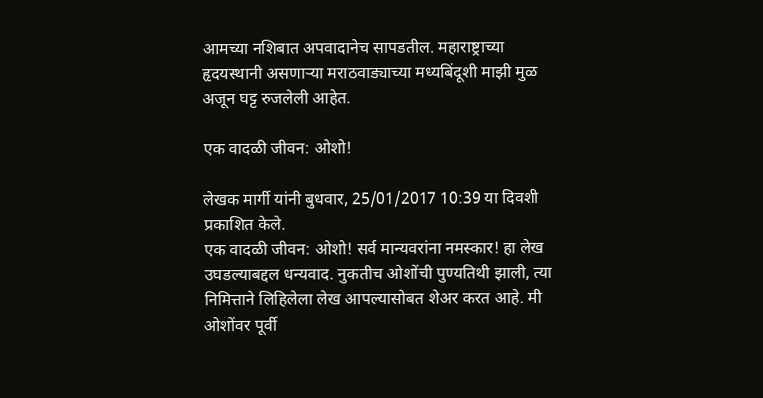आमच्या नशिबात अपवादानेच सापडतील. महाराष्ट्राच्या हृदयस्थानी असणाऱ्या मराठवाड्याच्या मध्यबिंदूशी माझी मुळ अजून घट्ट रुजलेली आहेत.

एक वादळी जीवन: ओशो!

लेखक मार्गी यांनी बुधवार, 25/01/2017 10:39 या दिवशी प्रकाशित केले.
एक वादळी जीवन: ओशो! सर्व मान्यवरांना नमस्कार! हा लेख उघडल्याबद्दल धन्यवाद. नुकतीच ओशोंची पुण्यतिथी झाली, त्या निमित्ताने लिहिलेला लेख आपल्यासोबत शेअर करत आहे. मी ओशोंवर पूर्वी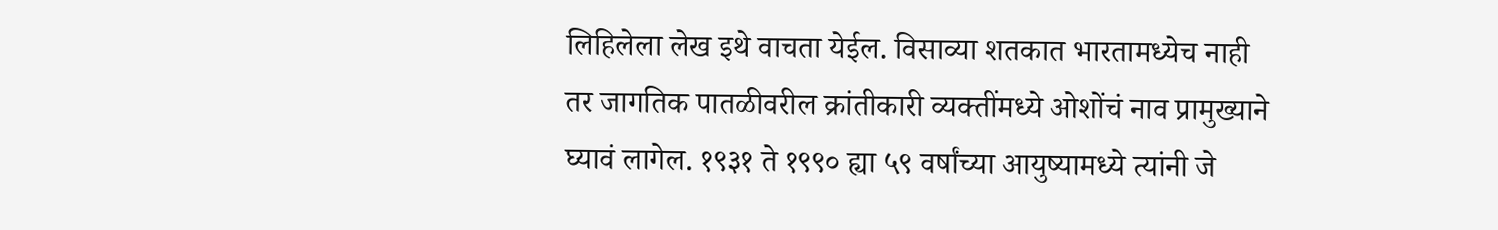लिहिलेला लेख इथे वाचता येईल. विसाव्या शतकात भारतामध्येच नाही तर जागतिक पातळीवरील क्रांतीकारी व्यक्तींमध्ये ओशोंचं नाव प्रामुख्याने घ्यावं लागेल. १९३१ ते १९९० ह्या ५९ वर्षांच्या आयुष्यामध्ये त्यांनी जे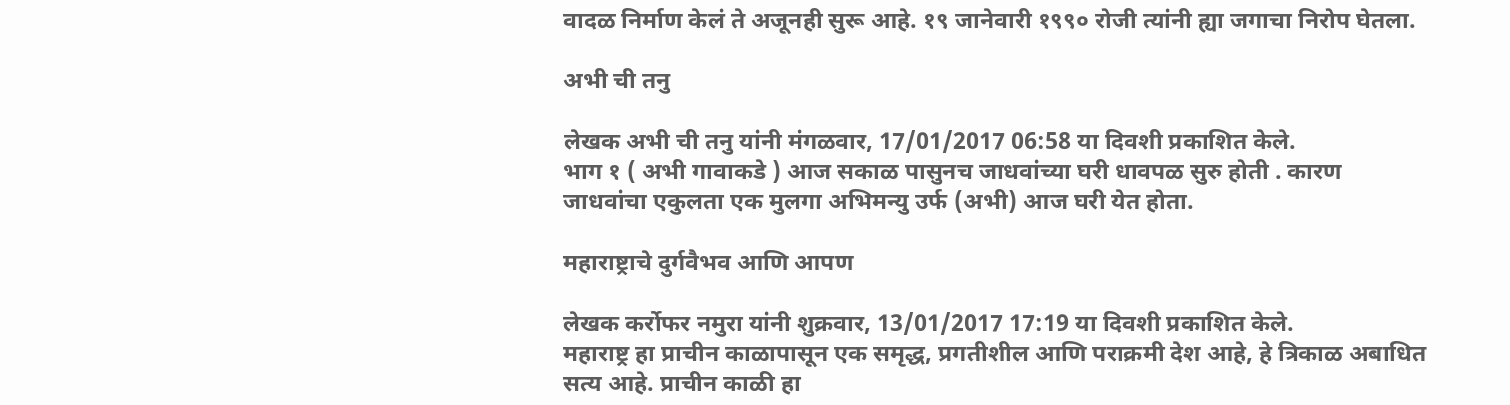वादळ निर्माण केलं ते अजूनही सुरू आहे. १९ जानेवारी १९९० रोजी त्यांनी ह्या जगाचा निरोप घेतला.

अभी ची तनु

लेखक अभी ची तनु यांनी मंगळवार, 17/01/2017 06:58 या दिवशी प्रकाशित केले.
भाग १ ( अभी गावाकडे ) आज सकाळ पासुनच जाधवांच्या घरी धावपळ सुरु होती . कारण जाधवांचा एकुलता एक मुलगा अभिमन्यु उर्फ (अभी) आज घरी येत होता.

महाराष्ट्राचे दुर्गवैभव आणि आपण

लेखक कर्रोफर नमुरा यांनी शुक्रवार, 13/01/2017 17:19 या दिवशी प्रकाशित केले.
महाराष्ट्र हा प्राचीन काळापासून एक समृद्ध, प्रगतीशील आणि पराक्रमी देश आहे, हे त्रिकाळ अबाधित सत्य आहे. प्राचीन काळी हा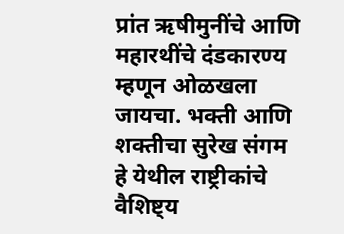प्रांत ऋषीमुनींचे आणि महारथींचे दंडकारण्य म्हणून ओळखला जायचा. भक्ती आणि शक्तीचा सुरेख संगम हे येथील राष्ट्रीकांचे वैशिष्ट्य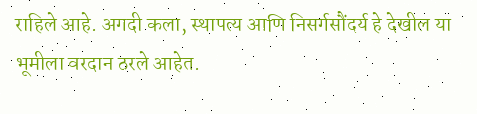राहिले आहे. अगदी कला, स्थापत्य आणि निसर्गसौंदर्य हे देखील या भूमीला वरदान ठरले आहेत.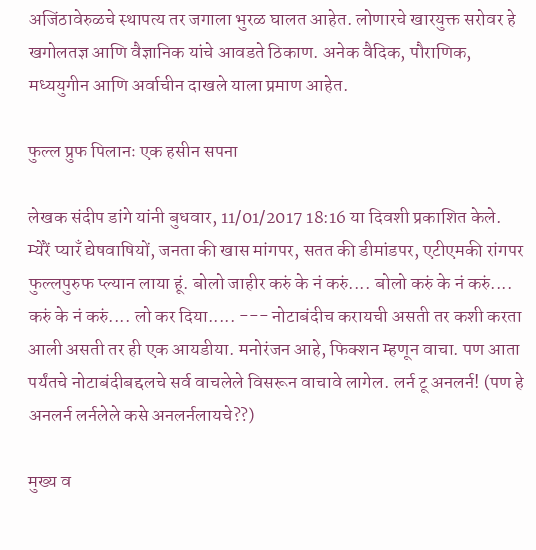अजिंठावेरुळचे स्थापत्य तर जगाला भुरळ घालत आहेत. लोणारचे खारयुक्त सरोवर हे खगोलतज्ञ आणि वैज्ञानिक यांचे आवडते ठिकाण. अनेक वैदिक, पौराणिक, मध्ययुगीन आणि अर्वाचीन दाखले याला प्रमाण आहेत.

फुल्ल प्रुफ पिलानः एक हसीन सपना

लेखक संदीप डांगे यांनी बुधवार, 11/01/2017 18:16 या दिवशी प्रकाशित केले.
म्येंरें प्यारँ द्येषवाषियों, जनता की खास मांगपर, सतत की डीमांडपर, एटीएमकी रांगपर फुल्लपुरुफ प्ल्यान लाया हूं. बोलो जाहीर करुं के नं करुं.... बोलो करुं के नं करुं.... करुं के नं करुं.... लो कर दिया..... --- नोटाबंदीच करायची असती तर कशी करता आली असती तर ही एक आयडीया. मनोरंजन आहे, फिक्शन म्हणून वाचा. पण आता पर्यंतचे नोटाबंदीबद्दलचे सर्व वाचलेले विसरून वाचावे लागेल. लर्न टू अनलर्न! (पण हे अनलर्न लर्नलेले कसे अनलर्नलायचे??)

मुख्य व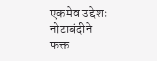एकमेव उद्देशः नोटाबंदीने फक्त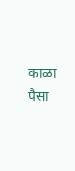काळा पैसा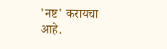'नष्ट' करायचा आहे.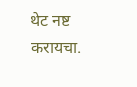थेट नष्ट करायचा.